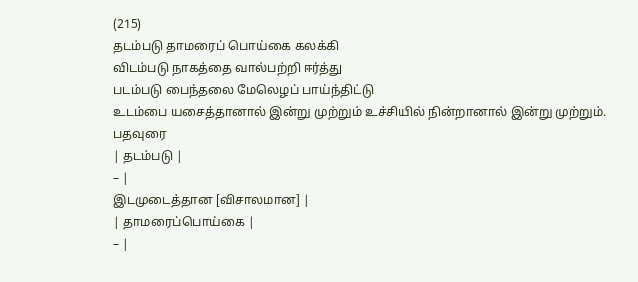(215)
தடம்படு தாமரைப் பொய்கை கலக்கி
விடம்படு நாகத்தை வால்பற்றி ஈர்த்து
படம்படு பைந்தலை மேலெழப் பாய்ந்திட்டு
உடம்பை யசைத்தானால் இன்று முற்றும் உச்சியில் நின்றானால் இன்று முற்றும்.
பதவுரை
| தடம்படு |
– |
இடமுடைத்தான [விசாலமான] |
| தாமரைப்பொய்கை |
– |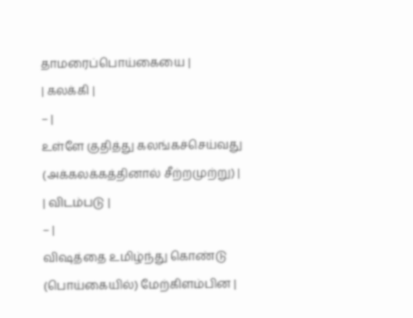தாமரைப்பொய்கையை |
| கலக்கி |
– |
உள்ளே குதித்து கலங்கச்செய்வது (அக்கலக்கத்தினால் சீற்றமுற்று) |
| விடம்படு |
– |
விஷத்தை உமிழ்ந்து கொண்டு (பொய்கையில்) மேற்கிளம்பின |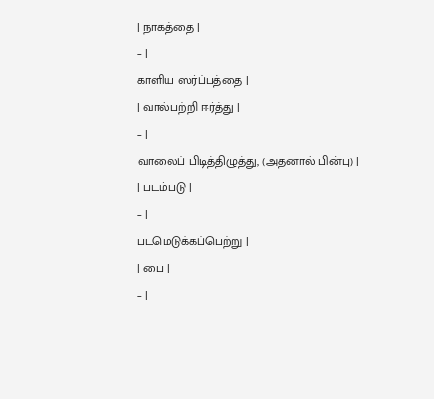| நாகத்தை |
– |
காளிய ஸர்ப்பத்தை |
| வால்பற்றி ஈர்த்து |
– |
வாலைப் பிடித்திழுத்து, (அதனால் பின்பு) |
| படம்படு |
– |
படமெடுக்கப்பெற்று |
| பை |
– |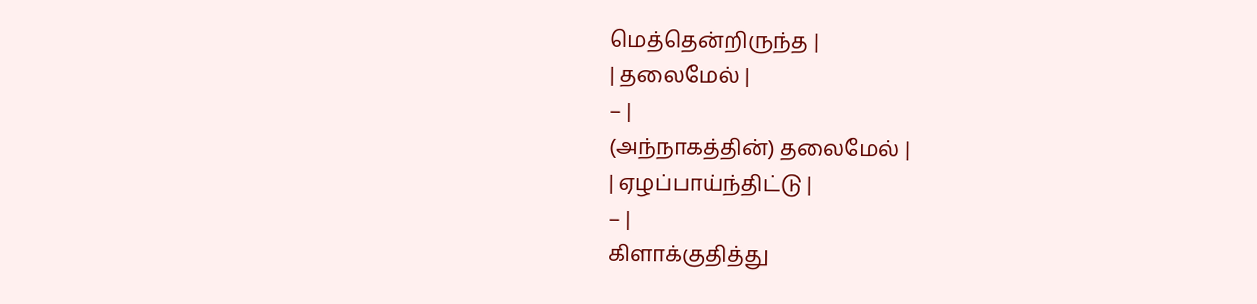மெத்தென்றிருந்த |
| தலைமேல் |
– |
(அந்நாகத்தின்) தலைமேல் |
| ஏழப்பாய்ந்திட்டு |
– |
கிளாக்குதித்து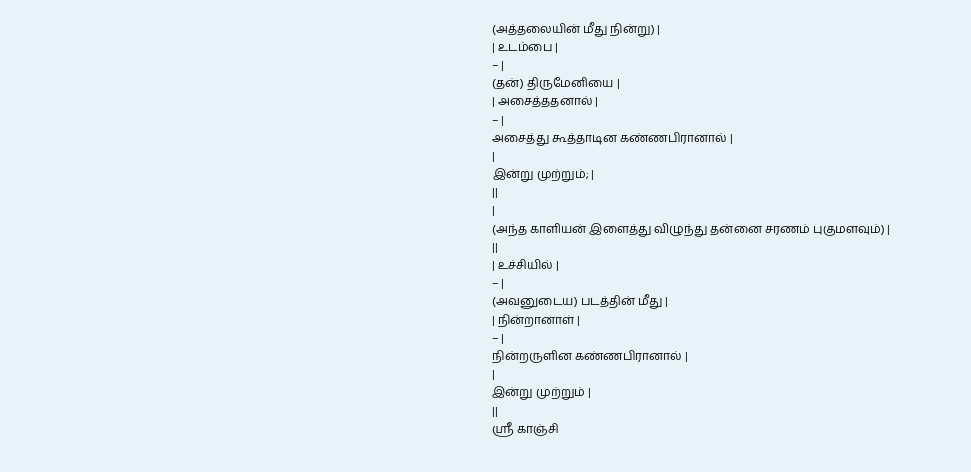(அத்தலையின் மீது நின்று) |
| உடம்பை |
– |
(தன்) திருமேனியை |
| அசைத்ததனால் |
– |
அசைத்து கூத்தாடின கண்ணபிரானால் |
|
இன்று முற்றும்; |
||
|
(அந்த காளியன் இளைத்து விழுந்து தன்னை சரணம் புகுமளவும்) |
||
| உச்சியில் |
– |
(அவனுடைய) படத்தின் மீது |
| நின்றானாள் |
– |
நின்றருளின கண்ணபிரானால் |
|
இன்று முற்றும் |
||
ஸ்ரீ காஞ்சி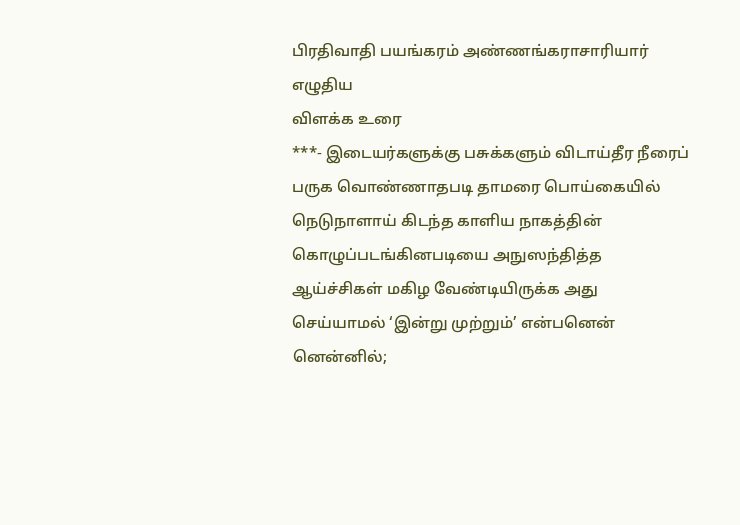பிரதிவாதி பயங்கரம் அண்ணங்கராசாரியார் எழுதிய
விளக்க உரை
***- இடையர்களுக்கு பசுக்களும் விடாய்தீர நீரைப் பருக வொண்ணாதபடி தாமரை பொய்கையில் நெடுநாளாய் கிடந்த காளிய நாகத்தின் கொழுப்படங்கினபடியை அநுஸந்தித்த ஆய்ச்சிகள் மகிழ வேண்டியிருக்க அது செய்யாமல் ‘இன்று முற்றும்’ என்பனென் னென்னில்;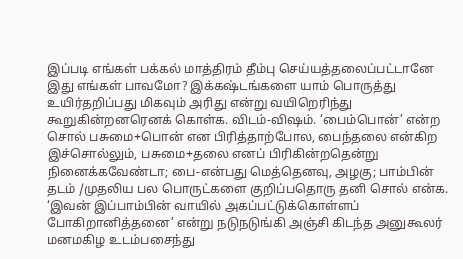இப்படி எங்கள் பக்கல் மாத்திரம் தீம்பு செய்யத்தலைப்பட்டானே இது எங்கள் பாவமோ? இக்கஷ்டங்களை யாம் பொருத்து உயிர்தறிப்பது மிகவும் அரிது என்று வயிறெரிந்து கூறுகின்றனரெனக் கொள்க. விடம்-விஷம். ‘பைம்பொன்’ என்ற சொல் பசுமை+பொன் என பிரித்தாற்போல, பைந்தலை என்கிற இச்சொல்லும், பசுமை+தலை எனப் பிரிகின்றதென்று நினைக்கவேண்டா; பை-என்பது மெத்தெனவு, அழகு; பாம்பின் தடம் /முதலிய பல பொருட்களை குறிப்பதொரு தனி சொல் என்க. ‘இவன் இப்பாம்பின் வாயில் அகப்பட்டுக்கொள்ளப் போகிறானித்தனை’ என்று நடுநடுங்கி அஞ்சி கிடந்த அனுகூலர் மனமகிழ உடம்பசைந்து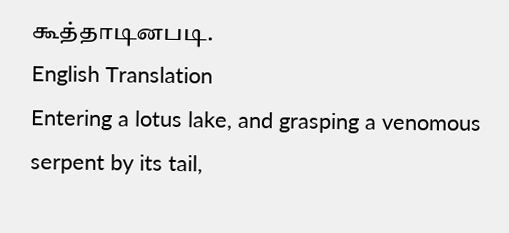கூத்தாடினபடி.
English Translation
Entering a lotus lake, and grasping a venomous serpent by its tail,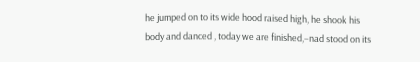he jumped on to its wide hood raised high, he shook his body and danced , today we are finished,–nad stood on its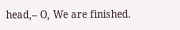head,– O, We are finished.